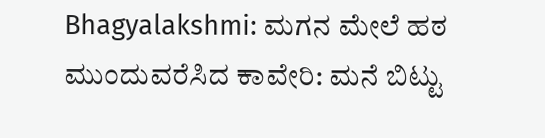Bhagyalakshmi: ಮಗನ ಮೇಲೆ ಹಠ ಮುಂದುವರೆಸಿದ ಕಾವೇರಿ: ಮನೆ ಬಿಟ್ಟು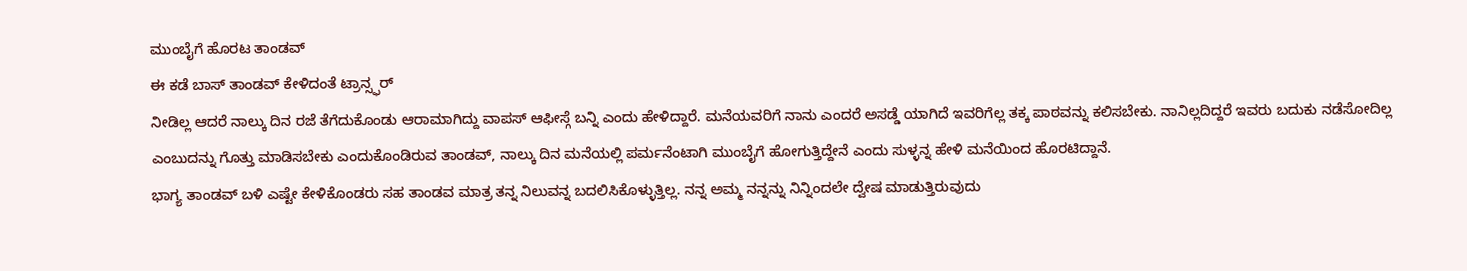ಮುಂಬೈಗೆ ಹೊರಟ ತಾಂಡವ್
ಈ ಕಡೆ ಬಾಸ್ ತಾಂಡವ್ ಕೇಳಿದಂತೆ ಟ್ರಾನ್ಸ್ಫರ್
ನೀಡಿಲ್ಲ ಆದರೆ ನಾಲ್ಕು ದಿನ ರಜೆ ತೆಗೆದುಕೊಂಡು ಆರಾಮಾಗಿದ್ದು ವಾಪಸ್ ಆಫೀಸ್ಗೆ ಬನ್ನಿ ಎಂದು ಹೇಳಿದ್ದಾರೆ. ಮನೆಯವರಿಗೆ ನಾನು ಎಂದರೆ ಅಸಡ್ಡೆ ಯಾಗಿದೆ ಇವರಿಗೆಲ್ಲ ತಕ್ಕ ಪಾಠವನ್ನು ಕಲಿಸಬೇಕು. ನಾನಿಲ್ಲದಿದ್ದರೆ ಇವರು ಬದುಕು ನಡೆಸೋದಿಲ್ಲ ಎಂಬುದನ್ನು ಗೊತ್ತು ಮಾಡಿಸಬೇಕು ಎಂದುಕೊಂಡಿರುವ ತಾಂಡವ್, ನಾಲ್ಕು ದಿನ ಮನೆಯಲ್ಲಿ ಪರ್ಮನೆಂಟಾಗಿ ಮುಂಬೈಗೆ ಹೋಗುತ್ತಿದ್ದೇನೆ ಎಂದು ಸುಳ್ಳನ್ನ ಹೇಳಿ ಮನೆಯಿಂದ ಹೊರಟಿದ್ದಾನೆ.
ಭಾಗ್ಯ ತಾಂಡವ್ ಬಳಿ ಎಷ್ಟೇ ಕೇಳಿಕೊಂಡರು ಸಹ ತಾಂಡವ ಮಾತ್ರ ತನ್ನ ನಿಲುವನ್ನ ಬದಲಿಸಿಕೊಳ್ಳುತ್ತಿಲ್ಲ. ನನ್ನ ಅಮ್ಮ ನನ್ನನ್ನು ನಿನ್ನಿಂದಲೇ ದ್ವೇಷ ಮಾಡುತ್ತಿರುವುದು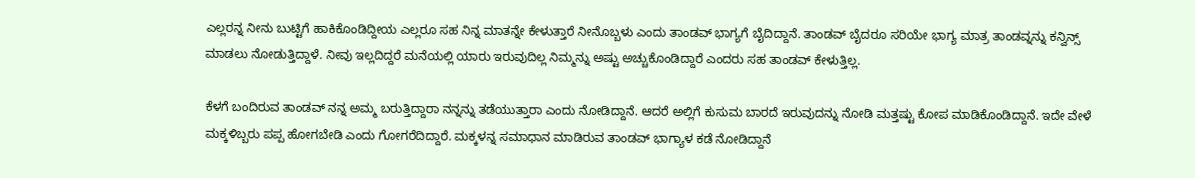ಎಲ್ಲರನ್ನ ನೀನು ಬುಟ್ಟಿಗೆ ಹಾಕಿಕೊಂಡಿದ್ದೀಯ ಎಲ್ಲರೂ ಸಹ ನಿನ್ನ ಮಾತನ್ನೇ ಕೇಳುತ್ತಾರೆ ನೀನೊಬ್ಬಳು ಎಂದು ತಾಂಡವ್ ಭಾಗ್ಯಗೆ ಬೈದಿದ್ದಾನೆ. ತಾಂಡವ್ ಬೈದರೂ ಸರಿಯೇ ಭಾಗ್ಯ ಮಾತ್ರ ತಾಂಡವ್ನನ್ನು ಕನ್ವಿನ್ಸ್ ಮಾಡಲು ನೋಡುತ್ತಿದ್ದಾಳೆ. ನೀವು ಇಲ್ಲದಿದ್ದರೆ ಮನೆಯಲ್ಲಿ ಯಾರು ಇರುವುದಿಲ್ಲ ನಿಮ್ಮನ್ನು ಅಷ್ಟು ಅಚ್ಚುಕೊಂಡಿದ್ದಾರೆ ಎಂದರು ಸಹ ತಾಂಡವ್ ಕೇಳುತ್ತಿಲ್ಲ.

ಕೆಳಗೆ ಬಂದಿರುವ ತಾಂಡವ್ ನನ್ನ ಅಮ್ಮ ಬರುತ್ತಿದ್ದಾರಾ ನನ್ನನ್ನು ತಡೆಯುತ್ತಾರಾ ಎಂದು ನೋಡಿದ್ದಾನೆ. ಆದರೆ ಅಲ್ಲಿಗೆ ಕುಸುಮ ಬಾರದೆ ಇರುವುದನ್ನು ನೋಡಿ ಮತ್ತಷ್ಟು ಕೋಪ ಮಾಡಿಕೊಂಡಿದ್ದಾನೆ. ಇದೇ ವೇಳೆ ಮಕ್ಕಳಿಬ್ಬರು ಪಪ್ಪ ಹೋಗಬೇಡಿ ಎಂದು ಗೋಗರೆದಿದ್ದಾರೆ. ಮಕ್ಕಳನ್ನ ಸಮಾಧಾನ ಮಾಡಿರುವ ತಾಂಡವ್ ಭಾಗ್ಯಾಳ ಕಡೆ ನೋಡಿದ್ದಾನೆ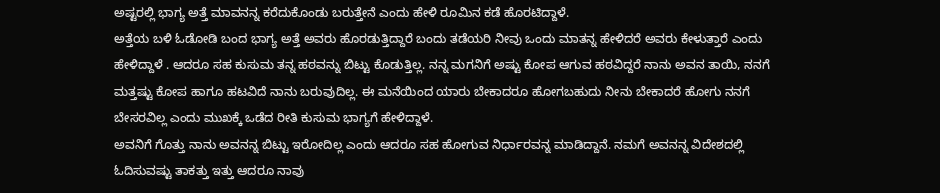ಅಷ್ಟರಲ್ಲಿ ಭಾಗ್ಯ ಅತ್ತೆ ಮಾವನನ್ನ ಕರೆದುಕೊಂಡು ಬರುತ್ತೇನೆ ಎಂದು ಹೇಳಿ ರೂಮಿನ ಕಡೆ ಹೊರಟಿದ್ದಾಳೆ.
ಅತ್ತೆಯ ಬಳಿ ಓಡೋಡಿ ಬಂದ ಭಾಗ್ಯ ಅತ್ತೆ ಅವರು ಹೊರಡುತ್ತಿದ್ದಾರೆ ಬಂದು ತಡೆಯರಿ ನೀವು ಒಂದು ಮಾತನ್ನ ಹೇಳಿದರೆ ಅವರು ಕೇಳುತ್ತಾರೆ ಎಂದು ಹೇಳಿದ್ದಾಳೆ . ಆದರೂ ಸಹ ಕುಸುಮ ತನ್ನ ಹಠವನ್ನು ಬಿಟ್ಟು ಕೊಡುತ್ತಿಲ್ಲ. ನನ್ನ ಮಗನಿಗೆ ಅಷ್ಟು ಕೋಪ ಆಗುವ ಹಠವಿದ್ದರೆ ನಾನು ಅವನ ತಾಯಿ, ನನಗೆ ಮತ್ತಷ್ಟು ಕೋಪ ಹಾಗೂ ಹಟವಿದೆ ನಾನು ಬರುವುದಿಲ್ಲ. ಈ ಮನೆಯಿಂದ ಯಾರು ಬೇಕಾದರೂ ಹೋಗಬಹುದು ನೀನು ಬೇಕಾದರೆ ಹೋಗು ನನಗೆ ಬೇಸರವಿಲ್ಲ ಎಂದು ಮುಖಕ್ಕೆ ಒಡೆದ ರೀತಿ ಕುಸುಮ ಭಾಗ್ಯಗೆ ಹೇಳಿದ್ದಾಳೆ.
ಅವನಿಗೆ ಗೊತ್ತು ನಾನು ಅವನನ್ನ ಬಿಟ್ಟು ಇರೋದಿಲ್ಲ ಎಂದು ಆದರೂ ಸಹ ಹೋಗುವ ನಿರ್ಧಾರವನ್ನ ಮಾಡಿದ್ದಾನೆ. ನಮಗೆ ಅವನನ್ನ ವಿದೇಶದಲ್ಲಿ ಓದಿಸುವಷ್ಟು ತಾಕತ್ತು ಇತ್ತು ಆದರೂ ನಾವು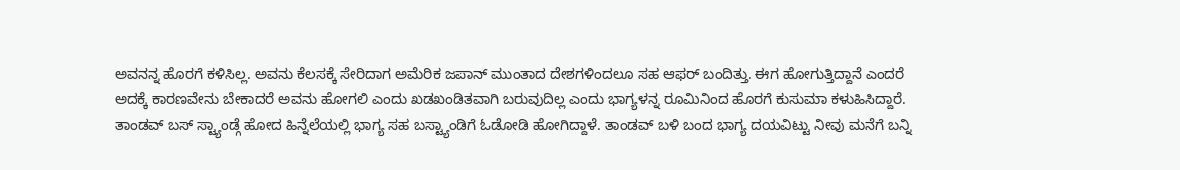ಅವನನ್ನ ಹೊರಗೆ ಕಳಿಸಿಲ್ಲ. ಅವನು ಕೆಲಸಕ್ಕೆ ಸೇರಿದಾಗ ಅಮೆರಿಕ ಜಪಾನ್ ಮುಂತಾದ ದೇಶಗಳಿಂದಲೂ ಸಹ ಆಫರ್ ಬಂದಿತ್ತು. ಈಗ ಹೋಗುತ್ತಿದ್ದಾನೆ ಎಂದರೆ ಅದಕ್ಕೆ ಕಾರಣವೇನು ಬೇಕಾದರೆ ಅವನು ಹೋಗಲಿ ಎಂದು ಖಡಖಂಡಿತವಾಗಿ ಬರುವುದಿಲ್ಲ ಎಂದು ಭಾಗ್ಯಳನ್ನ ರೂಮಿನಿಂದ ಹೊರಗೆ ಕುಸುಮಾ ಕಳುಹಿಸಿದ್ದಾರೆ.
ತಾಂಡವ್ ಬಸ್ ಸ್ಟ್ಯಾಂಡ್ಗೆ ಹೋದ ಹಿನ್ನೆಲೆಯಲ್ಲಿ ಭಾಗ್ಯ ಸಹ ಬಸ್ಟ್ಯಾಂಡಿಗೆ ಓಡೋಡಿ ಹೋಗಿದ್ದಾಳೆ. ತಾಂಡವ್ ಬಳಿ ಬಂದ ಭಾಗ್ಯ ದಯವಿಟ್ಟು ನೀವು ಮನೆಗೆ ಬನ್ನಿ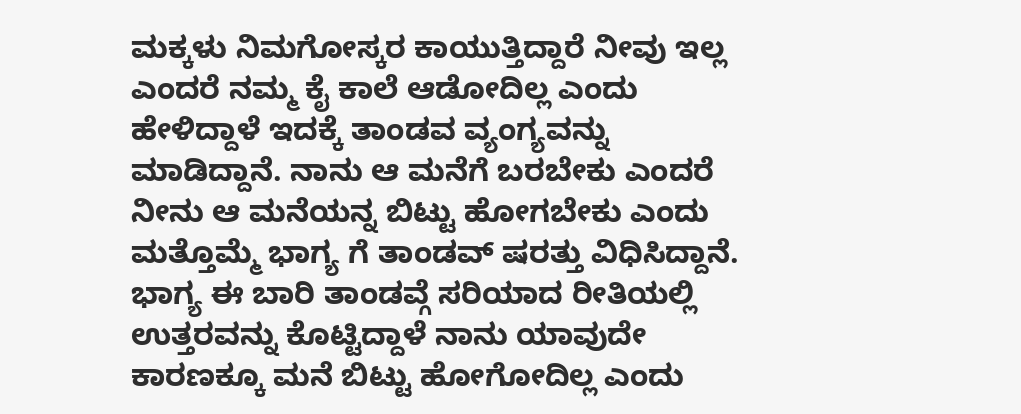ಮಕ್ಕಳು ನಿಮಗೋಸ್ಕರ ಕಾಯುತ್ತಿದ್ದಾರೆ ನೀವು ಇಲ್ಲ ಎಂದರೆ ನಮ್ಮ ಕೈ ಕಾಲೆ ಆಡೋದಿಲ್ಲ ಎಂದು ಹೇಳಿದ್ದಾಳೆ ಇದಕ್ಕೆ ತಾಂಡವ ವ್ಯಂಗ್ಯವನ್ನು ಮಾಡಿದ್ದಾನೆ. ನಾನು ಆ ಮನೆಗೆ ಬರಬೇಕು ಎಂದರೆ ನೀನು ಆ ಮನೆಯನ್ನ ಬಿಟ್ಟು ಹೋಗಬೇಕು ಎಂದು ಮತ್ತೊಮ್ಮೆ ಭಾಗ್ಯ ಗೆ ತಾಂಡವ್ ಷರತ್ತು ವಿಧಿಸಿದ್ದಾನೆ.
ಭಾಗ್ಯ ಈ ಬಾರಿ ತಾಂಡವ್ಗೆ ಸರಿಯಾದ ರೀತಿಯಲ್ಲಿ ಉತ್ತರವನ್ನು ಕೊಟ್ಟಿದ್ದಾಳೆ ನಾನು ಯಾವುದೇ ಕಾರಣಕ್ಕೂ ಮನೆ ಬಿಟ್ಟು ಹೋಗೋದಿಲ್ಲ ಎಂದು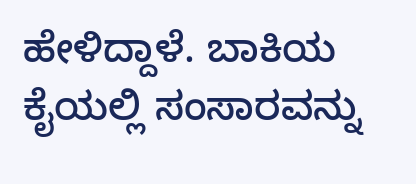ಹೇಳಿದ್ದಾಳೆ. ಬಾಕಿಯ ಕೈಯಲ್ಲಿ ಸಂಸಾರವನ್ನು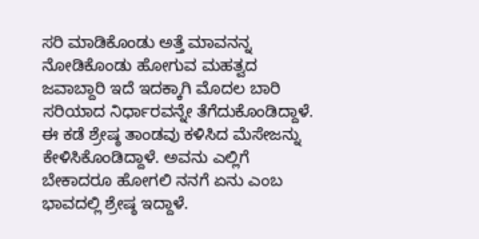ಸರಿ ಮಾಡಿಕೊಂಡು ಅತ್ತೆ ಮಾವನನ್ನ ನೋಡಿಕೊಂಡು ಹೋಗುವ ಮಹತ್ವದ ಜವಾಬ್ದಾರಿ ಇದೆ ಇದಕ್ಕಾಗಿ ಮೊದಲ ಬಾರಿ ಸರಿಯಾದ ನಿರ್ಧಾರವನ್ನೇ ತೆಗೆದುಕೊಂಡಿದ್ದಾಳೆ. ಈ ಕಡೆ ಶ್ರೇಷ್ಠ ತಾಂಡವು ಕಳಿಸಿದ ಮೆಸೇಜನ್ನು ಕೇಳಿಸಿಕೊಂಡಿದ್ದಾಳೆ. ಅವನು ಎಲ್ಲಿಗೆ ಬೇಕಾದರೂ ಹೋಗಲಿ ನನಗೆ ಏನು ಎಂಬ ಭಾವದಲ್ಲಿ ಶ್ರೇಷ್ಠ ಇದ್ದಾಳೆ.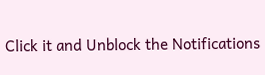Click it and Unblock the Notifications